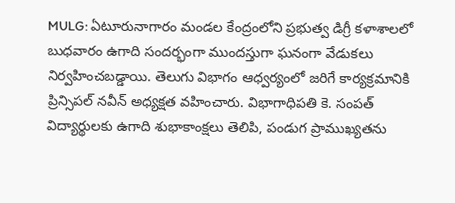MULG: ఏటూరునాగారం మండల కేంద్రంలోని ప్రభుత్వ డిగ్రీ కళాశాలలో బుధవారం ఉగాది సందర్భంగా ముందస్తుగా ఘనంగా వేడుకలు నిర్వహించబడ్డాయి. తెలుగు విభాగం ఆధ్వర్యంలో జరిగే కార్యక్రమానికి ప్రిన్సిపల్ నవీన్ అధ్యక్షత వహించారు. విభాగాధిపతి కె. సంపత్ విద్యార్థులకు ఉగాది శుభాకాంక్షలు తెలిపి, పండుగ ప్రాముఖ్యతను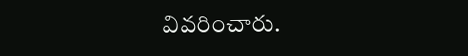వివరించారు.